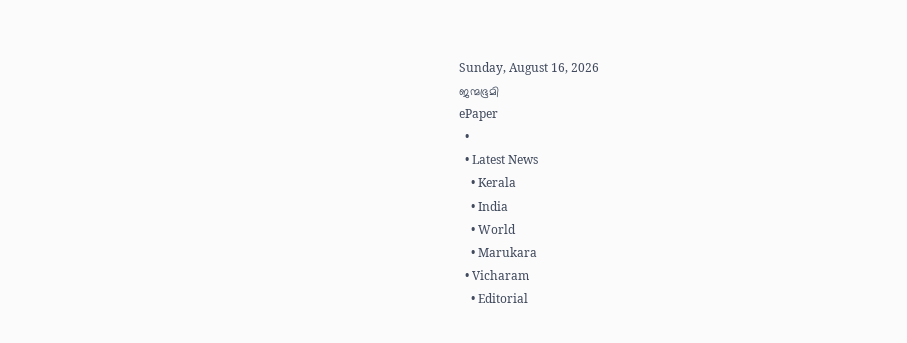Sunday, August 16, 2026
ജന്മഭൂമി
ePaper
  •
  • Latest News
    • Kerala
    • India
    • World
    • Marukara
  • Vicharam
    • Editorial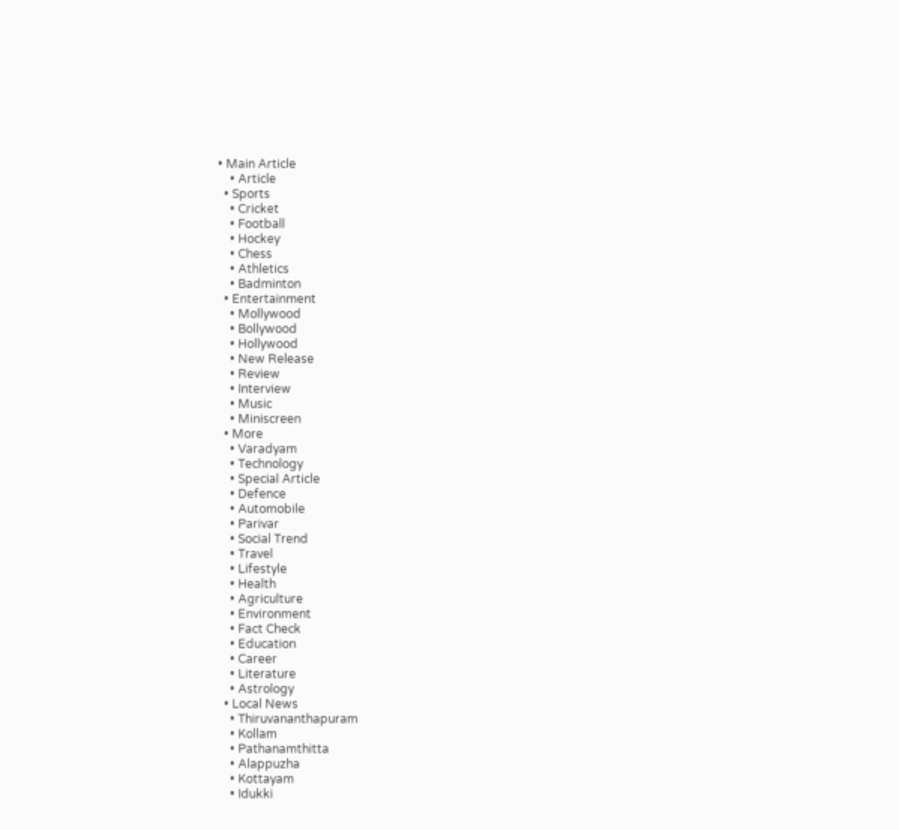• Main Article
    • Article
  • Sports
    • Cricket
    • Football
    • Hockey
    • Chess
    • Athletics
    • Badminton
  • Entertainment
    • Mollywood
    • Bollywood
    • Hollywood
    • New Release
    • Review
    • Interview
    • Music
    • Miniscreen
  • More
    • Varadyam
    • Technology
    • Special Article
    • Defence
    • Automobile
    • Parivar
    • Social Trend
    • Travel
    • Lifestyle
    • Health
    • Agriculture
    • Environment
    • Fact Check
    • Education
    • Career
    • Literature
    • Astrology
  • Local News
    • Thiruvananthapuram
    • Kollam
    • Pathanamthitta
    • Alappuzha
    • Kottayam
    • Idukki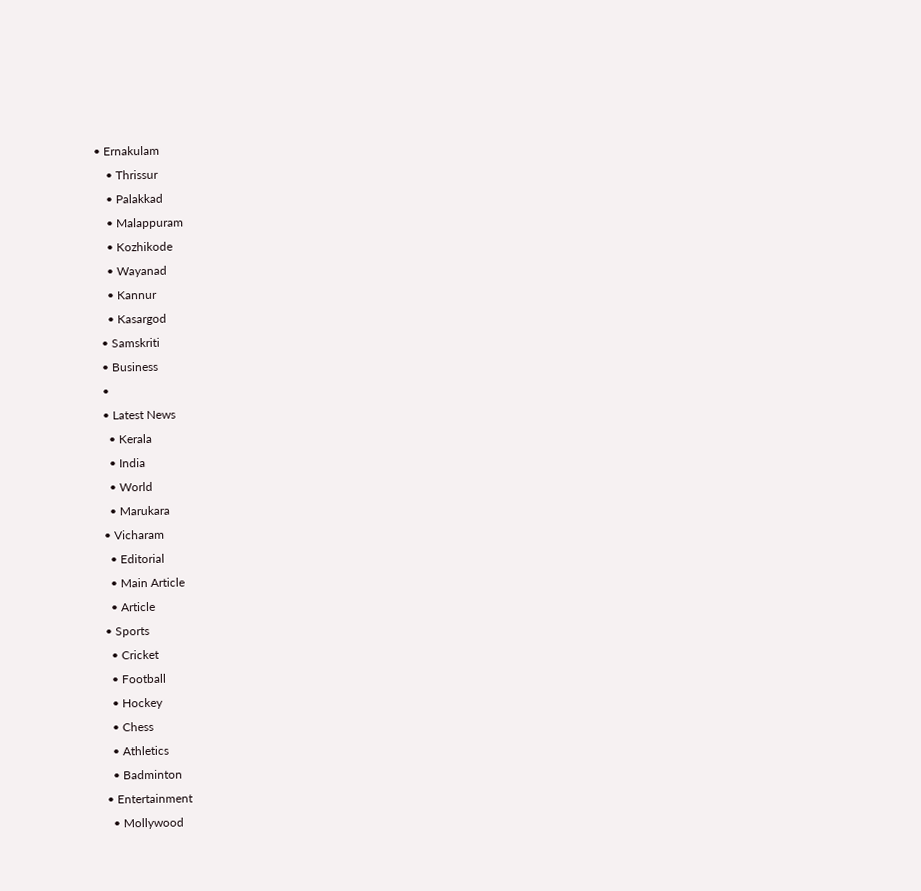• Ernakulam
    • Thrissur
    • Palakkad
    • Malappuram
    • Kozhikode
    • Wayanad
    • Kannur
    • Kasargod
  • Samskriti
  • Business
  •
  • Latest News
    • Kerala
    • India
    • World
    • Marukara
  • Vicharam
    • Editorial
    • Main Article
    • Article
  • Sports
    • Cricket
    • Football
    • Hockey
    • Chess
    • Athletics
    • Badminton
  • Entertainment
    • Mollywood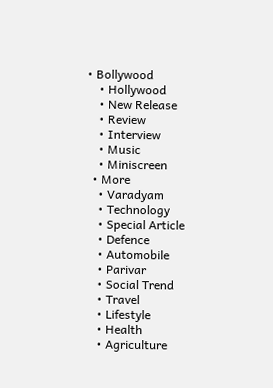• Bollywood
    • Hollywood
    • New Release
    • Review
    • Interview
    • Music
    • Miniscreen
  • More
    • Varadyam
    • Technology
    • Special Article
    • Defence
    • Automobile
    • Parivar
    • Social Trend
    • Travel
    • Lifestyle
    • Health
    • Agriculture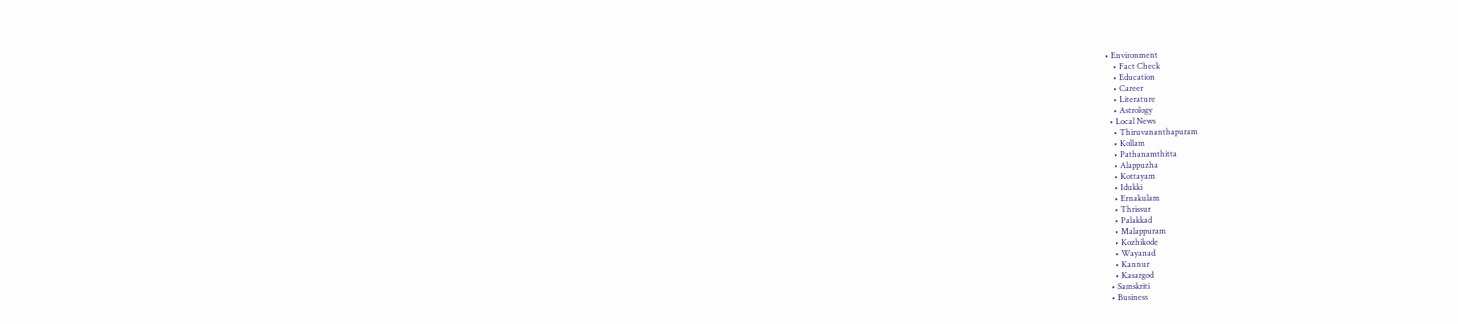• Environment
    • Fact Check
    • Education
    • Career
    • Literature
    • Astrology
  • Local News
    • Thiruvananthapuram
    • Kollam
    • Pathanamthitta
    • Alappuzha
    • Kottayam
    • Idukki
    • Ernakulam
    • Thrissur
    • Palakkad
    • Malappuram
    • Kozhikode
    • Wayanad
    • Kannur
    • Kasargod
  • Samskriti
  • Business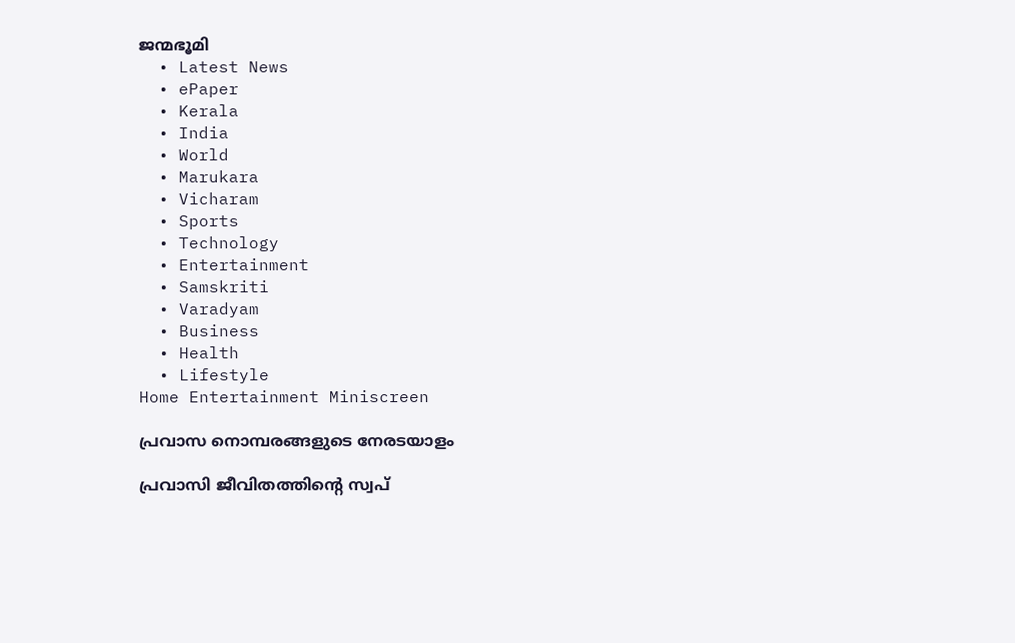ജന്മഭൂമി
  • Latest News
  • ePaper
  • Kerala
  • India
  • World
  • Marukara
  • Vicharam
  • Sports
  • Technology
  • Entertainment
  • Samskriti
  • Varadyam
  • Business
  • Health
  • Lifestyle
Home Entertainment Miniscreen

പ്രവാസ നൊമ്പരങ്ങളുടെ നേരടയാളം

പ്രവാസി ജീവിതത്തിന്റെ സ്വപ്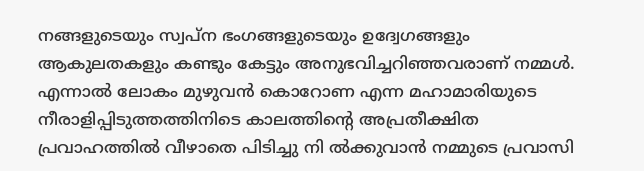നങ്ങളുടെയും സ്വപ്‌ന ഭംഗങ്ങളുടെയും ഉദ്വേഗങ്ങളും ആകുലതകളും കണ്ടും കേട്ടും അനുഭവിച്ചറിഞ്ഞവരാണ് നമ്മള്‍. എന്നാല്‍ ലോകം മുഴുവന്‍ കൊറോണ എന്ന മഹാമാരിയുടെ നീരാളിപ്പിടുത്തത്തിനിടെ കാലത്തിന്റെ അപ്രതീക്ഷിത പ്രവാഹത്തില്‍ വീഴാതെ പിടിച്ചു നി ല്‍ക്കുവാന്‍ നമ്മുടെ പ്രവാസി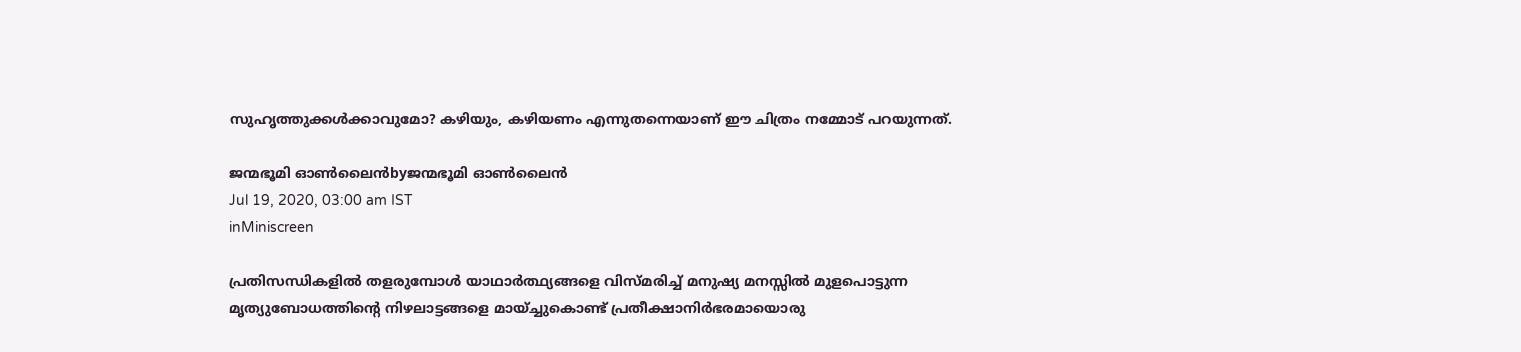സുഹൃത്തുക്കള്‍ക്കാവുമോ? കഴിയും, കഴിയണം എന്നുതന്നെയാണ് ഈ ചിത്രം നമ്മോട് പറയുന്നത്.

ജന്മഭൂമി ഓണ്‍ലൈന്‍byജന്മഭൂമി ഓണ്‍ലൈന്‍
Jul 19, 2020, 03:00 am IST
inMiniscreen

പ്രതിസന്ധികളില്‍ തളരുമ്പോള്‍ യാഥാര്‍ത്ഥ്യങ്ങളെ വിസ്മരിച്ച് മനുഷ്യ മനസ്സില്‍ മുളപൊട്ടുന്ന മൃത്യുബോധത്തിന്റെ നിഴലാട്ടങ്ങളെ മായ്ച്ചുകൊണ്ട് പ്രതീക്ഷാനിര്‍ഭരമായൊരു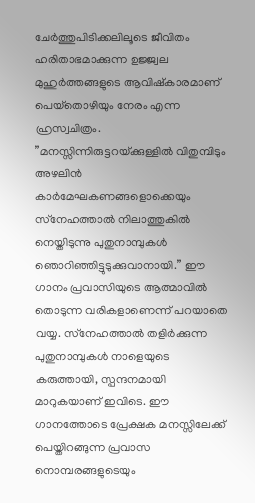ചേര്‍ത്തുപിടിക്കലിലൂടെ ജീവിതം ഹരിതാഭമാക്കുന്ന ഉജ്ജ്വല മുഹുര്‍ത്തങ്ങളുടെ ആവിഷ്‌കാരമാണ് പെയ്‌തൊഴിയും നേരം എന്ന ഹ്രസ്വചിത്രം. ”മനസ്സിന്നിരുട്ടറയ്‌ക്കുള്ളില്‍ വിതുമ്പിടും അഴലിന്‍ കാര്‍മേഘകണങ്ങളൊക്കെയും സ്‌നേഹത്താല്‍ നിലാത്തുകില്‍ നെയ്തിടുന്നു പുതുനാമ്പുകള്‍ ഞൊറിഞ്ഞിട്ടുടുക്കുവാനായി.” ഈ ഗാനം പ്രവാസിയുടെ ആത്മാവില്‍ തൊടുന്ന വരികളാണെന്ന് പറയാതെ വയ്യ. സ്‌നേഹത്താല്‍ തളിര്‍ക്കുന്ന പുതുനാമ്പുകള്‍ നാളെയുടെ കരുത്തായി, സ്പന്ദനമായി മാറുകയാണ് ഇവിടെ. ഈ ഗാനത്തോടെ പ്രേക്ഷക മനസ്സിലേക്ക് പെയ്തിറങ്ങുന്ന പ്രവാസ നൊമ്പരങ്ങളുടെയും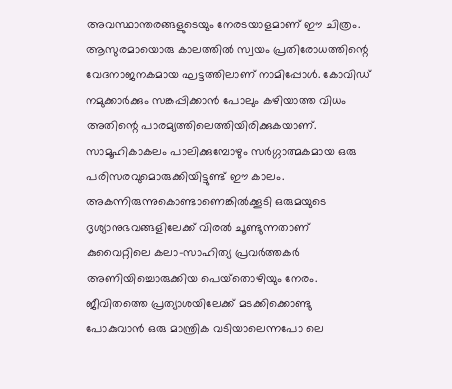അവസ്ഥാന്തരങ്ങളുടെയും നേരടയാളമാണ് ഈ ചിത്രം. ആസുരമായൊരു കാലത്തില്‍ സ്വയം പ്രതിരോധത്തിന്റെ വേദനാജനകമായ ഘട്ടത്തിലാണ് നാമിപ്പോള്‍. കോവിഡ് നമുക്കാര്‍ക്കും സങ്കപ്പിക്കാന്‍ പോലും കഴിയാത്ത വിധം അതിന്റെ പാരമ്യത്തിലെത്തിയിരിക്കുകയാണ്. സാമൂഹികാകലം പാലിക്കുമ്പോഴും സര്‍ഗ്ഗാത്മകമായ ഒരു പരിസരവുമൊരുക്കിയിട്ടുണ്ട് ഈ കാലം. അകന്നിരുന്നുകൊണ്ടാണെങ്കില്‍ക്കൂടി ഒരുമയുടെ ദൃശ്യാനുഭവങ്ങളിലേക്ക് വിരല്‍ ചൂണ്ടുന്നതാണ് കുവൈറ്റിലെ കലാ-സാഹിത്യ പ്രവര്‍ത്തകര്‍ അണിയിച്ചൊരുക്കിയ പെയ്‌തൊഴിയും നേരം. ജീവിതത്തെ പ്രത്യാശയിലേക്ക് മടക്കിക്കൊണ്ടു പോകുവാന്‍ ഒരു മാന്ത്രിക വടിയാലെന്നപോ ലെ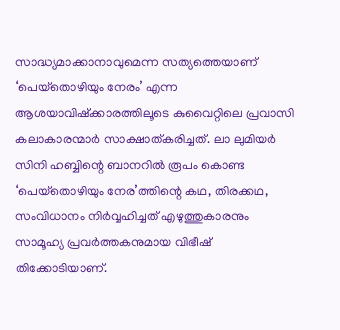സാദ്ധ്യമാക്കാനാവുമെന്ന സത്യത്തെയാണ് ‘പെയ്‌തൊഴിയും നേരം’ എന്ന ആശയാവിഷ്‌ക്കാരത്തിലൂടെ കുവൈറ്റിലെ പ്രവാസി കലാകാരന്മാര്‍ സാക്ഷാത്കരിച്ചത്. ലാ ലുമിയര്‍ സിനി ഹബ്ബിന്റെ ബാനറില്‍ രൂപം കൊണ്ട ‘പെയ്‌തൊഴിയും നേര’ത്തിന്റെ കഥ, തിരക്കഥ, സംവിധാനം നിര്‍വ്വഹിച്ചത് എഴുത്തുകാരനും സാമൂഹ്യ പ്രവര്‍ത്തകനുമായ വിഭീഷ് തിക്കോടിയാണ്.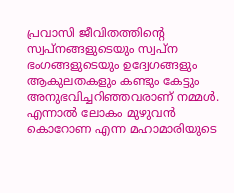പ്രവാസി ജീവിതത്തിന്റെ സ്വപ്‌നങ്ങളുടെയും സ്വപ്‌ന ഭംഗങ്ങളുടെയും ഉദ്വേഗങ്ങളും ആകുലതകളും കണ്ടും കേട്ടും അനുഭവിച്ചറിഞ്ഞവരാണ് നമ്മള്‍. എന്നാല്‍ ലോകം മുഴുവന്‍ കൊറോണ എന്ന മഹാമാരിയുടെ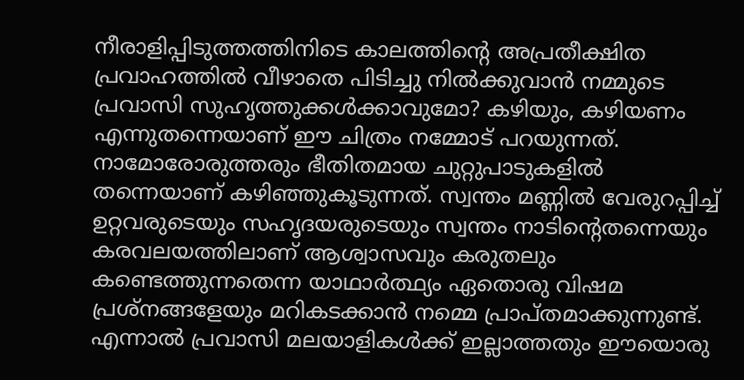നീരാളിപ്പിടുത്തത്തിനിടെ കാലത്തിന്റെ അപ്രതീക്ഷിത പ്രവാഹത്തില്‍ വീഴാതെ പിടിച്ചു നില്‍ക്കുവാന്‍ നമ്മുടെ പ്രവാസി സുഹൃത്തുക്കള്‍ക്കാവുമോ? കഴിയും, കഴിയണം എന്നുതന്നെയാണ് ഈ ചിത്രം നമ്മോട് പറയുന്നത്. നാമോരോരുത്തരും ഭീതിതമായ ചുറ്റുപാടുകളില്‍ തന്നെയാണ് കഴിഞ്ഞുകൂടുന്നത്. സ്വന്തം മണ്ണില്‍ വേരുറപ്പിച്ച് ഉറ്റവരുടെയും സഹൃദയരുടെയും സ്വന്തം നാടിന്റെതന്നെയും കരവലയത്തിലാണ് ആശ്വാസവും കരുതലും കണ്ടെത്തുന്നതെന്ന യാഥാര്‍ത്ഥ്യം ഏതൊരു വിഷമ പ്രശ്‌നങ്ങളേയും മറികടക്കാന്‍ നമ്മെ പ്രാപ്തമാക്കുന്നുണ്ട്. എന്നാല്‍ പ്രവാസി മലയാളികള്‍ക്ക് ഇല്ലാത്തതും ഈയൊരു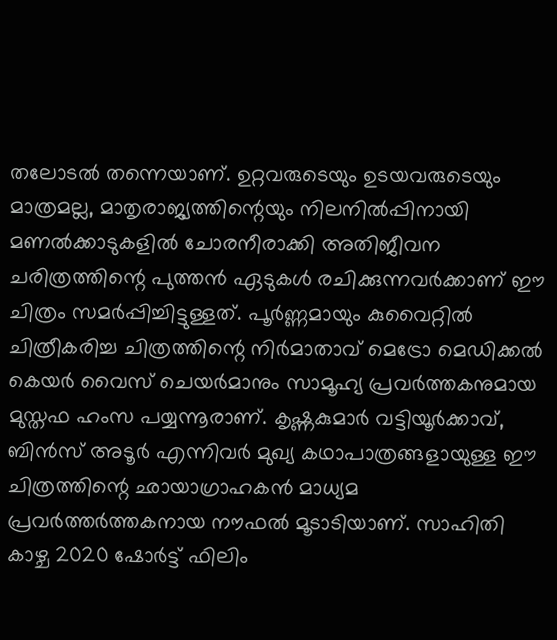തലോടല്‍ തന്നെയാണ്. ഉറ്റവരുടെയും ഉടയവരുടെയും മാത്രമല്ല, മാതൃരാജ്യത്തിന്റെയും നിലനില്‍പ്പിനായി മണല്‍ക്കാടുകളില്‍ ചോരനീരാക്കി അതിജീവന ചരിത്രത്തിന്റെ പുത്തന്‍ ഏടുകള്‍ രചിക്കുന്നവര്‍ക്കാണ് ഈ ചിത്രം സമര്‍പ്പിച്ചിട്ടുള്ളത്. പൂര്‍ണ്ണമായും കുവൈറ്റില്‍ ചിത്രീകരിച്ച ചിത്രത്തിന്റെ നിര്‍മാതാവ് മെട്രോ മെഡിക്കല്‍ കെയര്‍ വൈസ് ചെയര്‍മാനും സാമൂഹ്യ പ്രവര്‍ത്തകനുമായ മുസ്തഫ ഹംസ പയ്യന്നൂരാണ്. കൃഷ്ണകുമാര്‍ വട്ടിയൂര്‍ക്കാവ്, ബിന്‍സ് അടൂര്‍ എന്നിവര്‍ മുഖ്യ കഥാപാത്രങ്ങളായുള്ള ഈ ചിത്രത്തിന്റെ ഛായാഗ്രാഹകന്‍ മാധ്യമ പ്രവര്‍ത്തര്‍ത്തകനായ നൗഫല്‍ മൂടാടിയാണ്. സാഹിതി കാഴ്ച 2020 ഷോര്‍ട്ട് ഫിലിം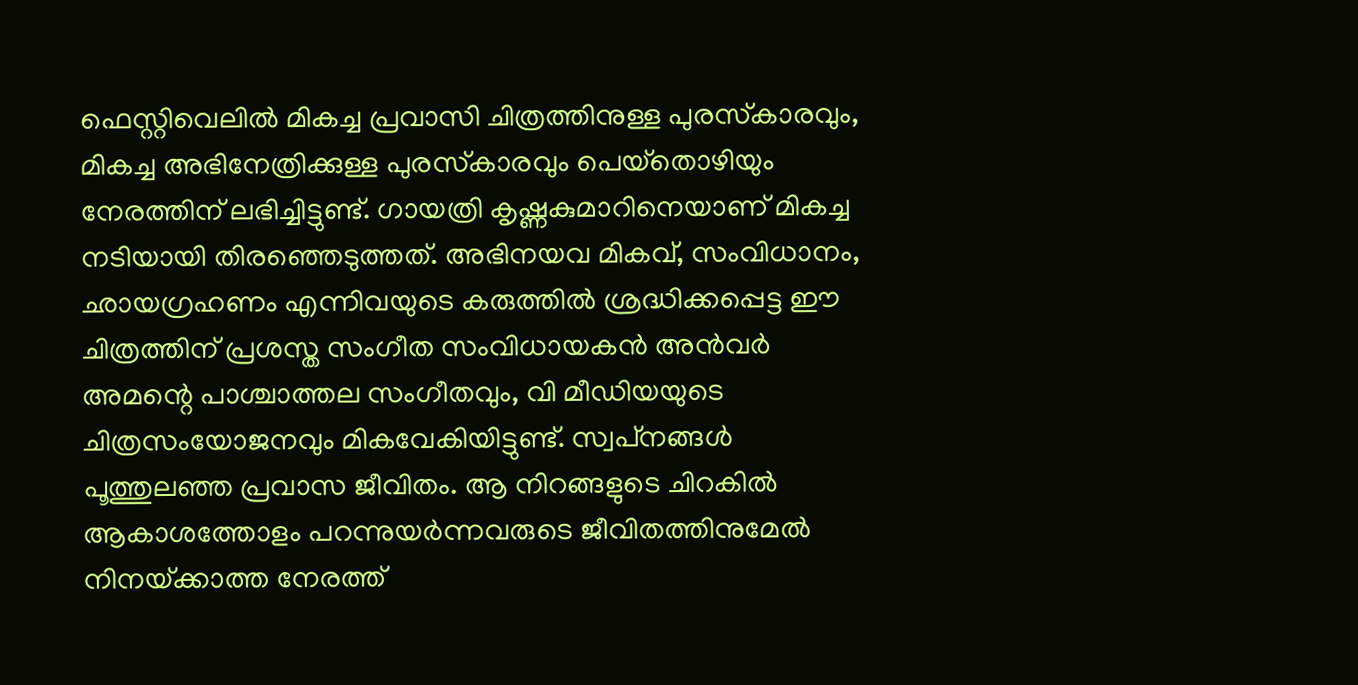ഫെസ്റ്റിവെലില്‍ മികച്ച പ്രവാസി ചിത്രത്തിനുള്ള പുരസ്‌കാരവും, മികച്ച അഭിനേത്രിക്കുള്ള പുരസ്‌കാരവും പെയ്‌തൊഴിയും നേരത്തിന് ലഭിച്ചിട്ടുണ്ട്. ഗായത്രി കൃഷ്ണകുമാറിനെയാണ് മികച്ച നടിയായി തിരഞ്ഞെടുത്തത്. അഭിനയവ മികവ്, സംവിധാനം, ഛായഗ്രഹണം എന്നിവയുടെ കരുത്തില്‍ ശ്രദ്ധിക്കപ്പെട്ട ഈ ചിത്രത്തിന് പ്രശസ്ത സംഗീത സംവിധായകന്‍ അന്‍വര്‍ അമന്റെ പാശ്ചാത്തല സംഗീതവും, വി മീഡിയയുടെ ചിത്രസംയോജനവും മികവേകിയിട്ടുണ്ട്. സ്വപ്‌നങ്ങള്‍ പൂത്തുലഞ്ഞ പ്രവാസ ജീവിതം. ആ നിറങ്ങളുടെ ചിറകില്‍ ആകാശത്തോളം പറന്നുയര്‍ന്നവരുടെ ജീവിതത്തിനുമേല്‍ നിനയ്‌ക്കാത്ത നേരത്ത്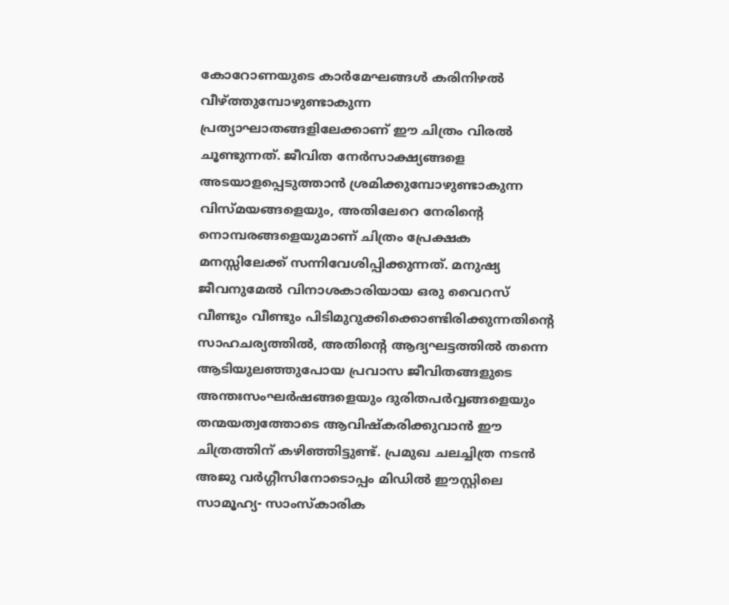കോറോണയുടെ കാര്‍മേഘങ്ങള്‍ കരിനിഴല്‍ വീഴ്‌ത്തുമ്പോഴുണ്ടാകുന്ന പ്രത്യാഘാതങ്ങളിലേക്കാണ് ഈ ചിത്രം വിരല്‍ ചൂണ്ടുന്നത്. ജീവിത നേര്‍സാക്ഷ്യങ്ങളെ അടയാളപ്പെടുത്താന്‍ ശ്രമിക്കുമ്പോഴുണ്ടാകുന്ന വിസ്മയങ്ങളെയും, അതിലേറെ നേരിന്റെ നൊമ്പരങ്ങളെയുമാണ് ചിത്രം പ്രേക്ഷക മനസ്സിലേക്ക് സന്നിവേശിപ്പിക്കുന്നത്. മനുഷ്യ ജീവനുമേല്‍ വിനാശകാരിയായ ഒരു വൈറസ് വീണ്ടും വീണ്ടും പിടിമുറുക്കിക്കൊണ്ടിരിക്കുന്നതിന്റെ സാഹചര്യത്തില്‍, അതിന്റെ ആദ്യഘട്ടത്തില്‍ തന്നെ ആടിയുലഞ്ഞുപോയ പ്രവാസ ജീവിതങ്ങളുടെ അന്തഃസംഘര്‍ഷങ്ങളെയും ദുരിതപര്‍വ്വങ്ങളെയും തന്മയത്വത്തോടെ ആവിഷ്‌കരിക്കുവാന്‍ ഈ ചിത്രത്തിന് കഴിഞ്ഞിട്ടുണ്ട്. പ്രമുഖ ചലച്ചിത്ര നടന്‍ അജു വര്‍ഗ്ഗീസിനോടൊപ്പം മിഡില്‍ ഈസ്റ്റിലെ സാമൂഹ്യ- സാംസ്‌കാരിക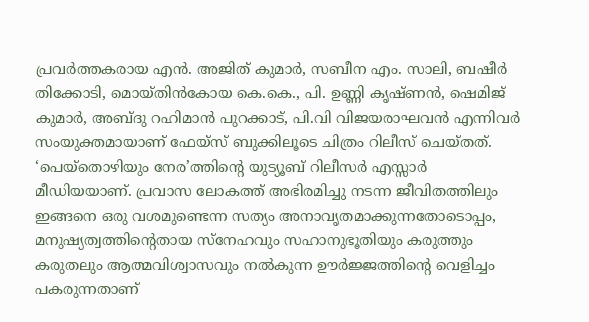പ്രവര്‍ത്തകരായ എന്‍. അജിത് കുമാര്‍, സബീന എം. സാലി, ബഷീര്‍ തിക്കോടി, മൊയ്തിന്‍കോയ കെ.കെ., പി. ഉണ്ണി കൃഷ്ണന്‍, ഷെമിജ് കുമാര്‍, അബ്ദു റഹിമാന്‍ പുറക്കാട്, പി.വി വിജയരാഘവന്‍ എന്നിവര്‍ സംയുക്തമായാണ് ഫേയ്‌സ് ബുക്കിലൂടെ ചിത്രം റിലീസ് ചെയ്തത്. ‘പെയ്‌തൊഴിയും നേര’ത്തിന്റെ യുട്യൂബ് റിലീസര്‍ എസ്സാര്‍ മീഡിയയാണ്. പ്രവാസ ലോകത്ത് അഭിരമിച്ചു നടന്ന ജീവിതത്തിലും ഇങ്ങനെ ഒരു വശമുണ്ടെന്ന സത്യം അനാവൃതമാക്കുന്നതോടൊപ്പം, മനുഷ്യത്വത്തിന്റെതായ സ്‌നേഹവും സഹാനുഭൂതിയും കരുത്തും കരുതലും ആത്മവിശ്വാസവും നല്‍കുന്ന ഊര്‍ജ്ജത്തിന്റെ വെളിച്ചം പകരുന്നതാണ്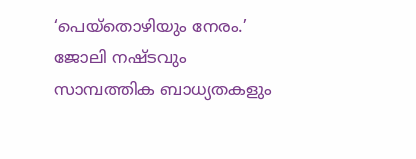‘പെയ്‌തൊഴിയും നേരം.’ ജോലി നഷ്ടവും സാമ്പത്തിക ബാധ്യതകളും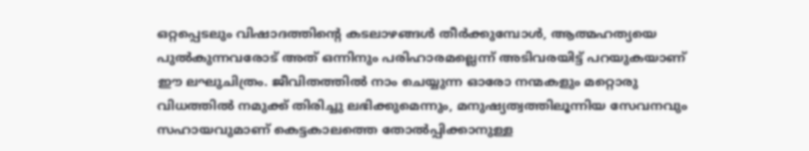ഒറ്റപ്പെടലും വിഷാദത്തിന്റെ കടലാഴങ്ങള്‍ തീര്‍ക്കുമ്പോള്‍, ആത്മഹത്യയെ പുല്‍കുന്നവരോട് അത് ഒന്നിനും പരിഹാരമല്ലെന്ന് അടിവരയിട്ട് പറയുകയാണ് ഈ ലഘുചിത്രം. ജീവിതത്തില്‍ നാം ചെയ്യുന്ന ഓരോ നന്മകളും മറ്റൊരു വിധത്തില്‍ നമുക്ക് തിരിച്ചു ലഭിക്കുമെന്നും, മനുഷ്യത്വത്തിലൂന്നിയ സേവനവും സഹായവുമാണ് കെട്ടകാലത്തെ തോല്‍പ്പിക്കാനുള്ള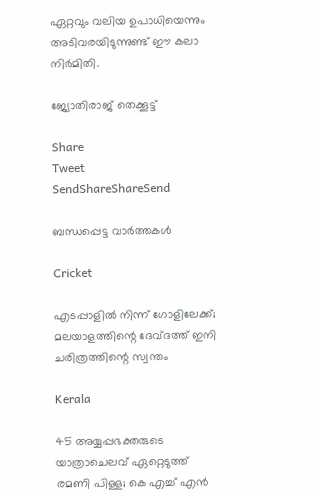ഏറ്റവും വലിയ ഉപാധിയെന്നും അടിവരയിടുന്നുണ്ട് ഈ കലാ നിര്‍മിതി.

ജ്യോതിരാജ് തെക്കൂട്ട്

Share
Tweet
SendShareShareSend

ബന്ധപ്പെട്ട വാര്‍ത്തകള്‍

Cricket

എടപ്പാളില്‍ നിന്ന് ഗോളിലേക്ക്; മലയാളത്തിന്റെ ദേവ്ദത്ത് ഇനി ചരിത്രത്തിന്റെ സ്വന്തം

Kerala

45 അയ്യപ്പഭക്തരുടെ യാത്രാചെലവ് ഏറ്റെടുത്ത് രമണി പിള്ള; കെ എച്ച് എന്‍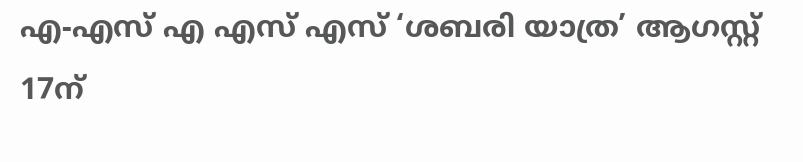എ-എസ് എ എസ് എസ് ‘ശബരി യാത്ര’ ആഗസ്റ്റ് 17ന്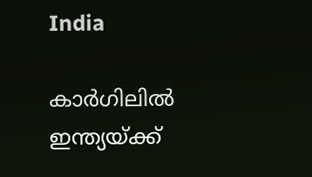India

കാര്‍ഗിലില്‍ ഇന്ത്യയ്‌ക്ക്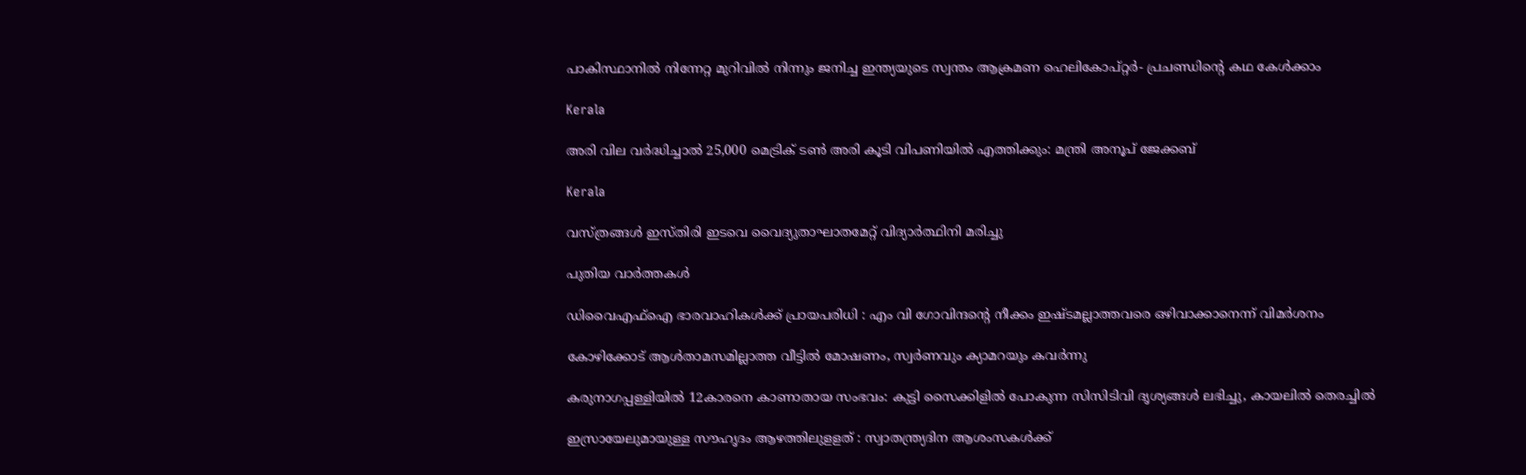പാകിസ്ഥാനില്‍ നിന്നേറ്റ മുറിവില്‍ നിന്നും ജനിച്ച ഇന്ത്യയുടെ സ്വന്തം ആക്രമണ ഹെലികോപ്റ്റര്‍- പ്രചണ്ഡിന്റെ കഥ കേള്‍ക്കാം

Kerala

അരി വില വര്‍ദ്ധിച്ചാല്‍ 25,000 മെട്രിക് ടണ്‍ അരി കൂടി വിപണിയില്‍ എത്തിക്കും: മന്ത്രി അനൂപ് ജേക്കബ്

Kerala

വസ്ത്രങ്ങള്‍ ഇസ്തിരി ഇടവെ വൈദ്യുതാഘാതമേറ്റ് വിദ്യാര്‍ത്ഥിനി മരിച്ചു

പുതിയ വാര്‍ത്തകള്‍

ഡിവൈഎഫ്‌ഐ ഭാരവാഹികള്‍ക്ക് പ്രായപരിധി : എം വി ഗോവിന്ദന്റെ നീക്കം ഇഷ്ടമല്ലാത്തവരെ ഒഴിവാക്കാനെന്ന് വിമര്‍ശനം

കോഴിക്കോട് ആള്‍താമസമില്ലാത്ത വീട്ടില്‍ മോഷണം, സ്വര്‍ണവും ക്യാമറയും കവര്‍ന്നു

കരുനാഗപ്പള്ളിയില്‍ 12കാരനെ കാണാതായ സംഭവം: കുട്ടി സൈക്കിളില്‍ പോകുന്ന സിസിടിവി ദൃശ്യങ്ങള്‍ ലഭിച്ചു, കായലില്‍ തെരച്ചില്‍

ഇസ്രായേലുമായുള്ള സൗഹൃദം ആഴത്തിലുളളത് : സ്വാതന്ത്ര്യദിന ആശംസകൾക്ക്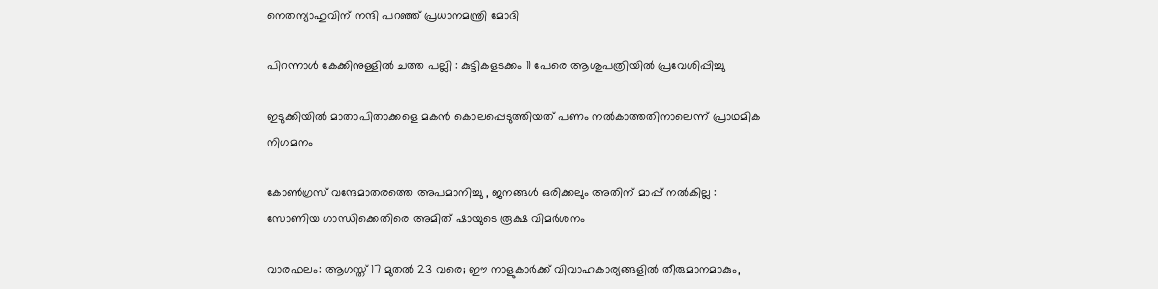നെതന്യാഹുവിന് നന്ദി പറഞ്ഞ് പ്രധാനമന്ത്രി മോദി

പിറന്നാൾ കേക്കിനുള്ളിൽ ചത്ത പല്ലി : കുട്ടികളടക്കം 11 പേരെ ആശുപത്രിയിൽ പ്രവേശിപ്പിച്ചു

ഇടുക്കിയില്‍ മാതാപിതാക്കളെ മകന്‍ കൊലപ്പെടുത്തിയത് പണം നല്‍കാത്തതിനാലെന്ന് പ്രാഥമിക നിഗമനം

കോൺഗ്രസ് വന്ദേമാതരത്തെ അപമാനിച്ചു , ജനങ്ങൾ ഒരിക്കലും അതിന് മാപ്പ് നൽകില്ല : സോണിയ ഗാന്ധിക്കെതിരെ അമിത് ഷായുടെ രൂക്ഷ വിമർശനം

വാരഫലം: ആഗസ്ത് 17 മുതല്‍ 23 വരെ; ഈ നാളുകാര്‍ക്ക് വിവാഹകാര്യങ്ങളില്‍ തീരുമാനമാകും,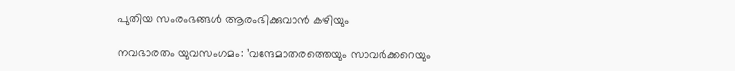പുതിയ സംരംഭങ്ങള്‍ ആരംഭിക്കുവാന്‍ കഴിയും

നവഭാരതം യുവസംഗമം: ’വന്ദേമാതരത്തെയും സാവർക്കറെയും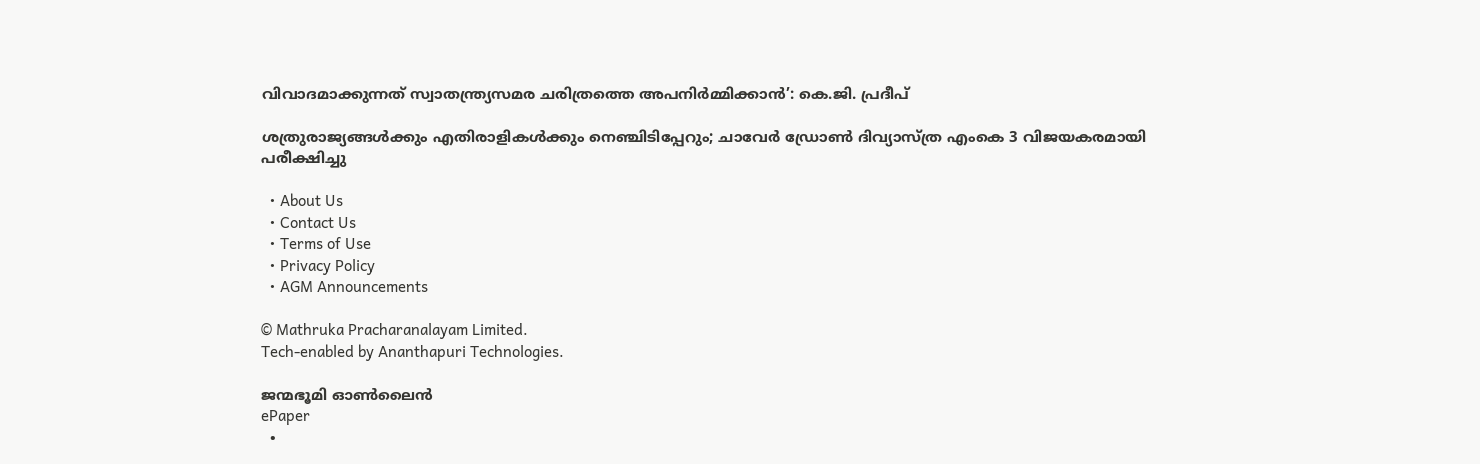വിവാദമാക്കുന്നത് സ്വാതന്ത്ര്യസമര ചരിത്രത്തെ അപനിർമ്മിക്കാൻ’: കെ.ജി. പ്രദീപ്

ശത്രുരാജ്യങ്ങള്‍ക്കും എതിരാളികള്‍ക്കും നെഞ്ചിടിപ്പേറും; ചാവേര്‍ ഡ്രോണ്‍ ദിവ്യാസ്ത്ര എംകെ 3 വിജയകരമായി പരീക്ഷിച്ചു

  • About Us
  • Contact Us
  • Terms of Use
  • Privacy Policy
  • AGM Announcements

© Mathruka Pracharanalayam Limited.
Tech-enabled by Ananthapuri Technologies.

ജന്മഭൂമി ഓണ്‍ലൈന്‍
ePaper
  •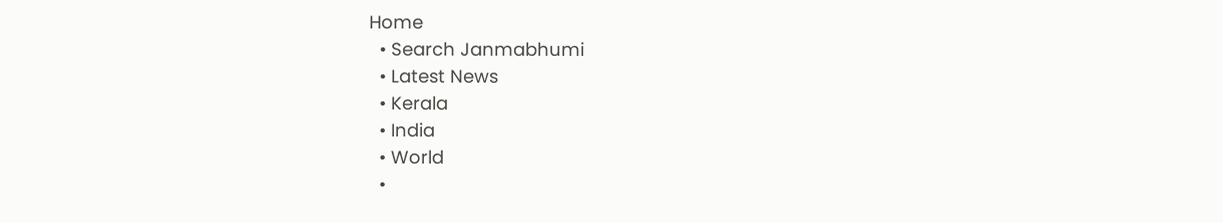Home
  • Search Janmabhumi
  • Latest News
  • Kerala
  • India
  • World
  •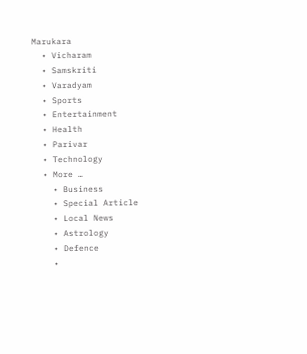Marukara
  • Vicharam
  • Samskriti
  • Varadyam
  • Sports
  • Entertainment
  • Health
  • Parivar
  • Technology
  • More …
    • Business
    • Special Article
    • Local News
    • Astrology
    • Defence
    •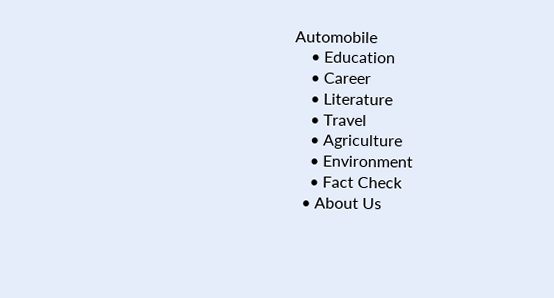Automobile
    • Education
    • Career
    • Literature
    • Travel
    • Agriculture
    • Environment
    • Fact Check
  • About Us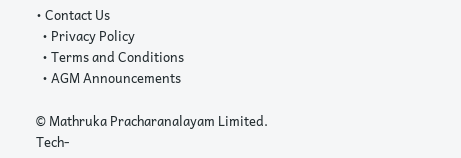• Contact Us
  • Privacy Policy
  • Terms and Conditions
  • AGM Announcements

© Mathruka Pracharanalayam Limited.
Tech-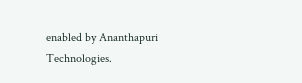enabled by Ananthapuri Technologies.